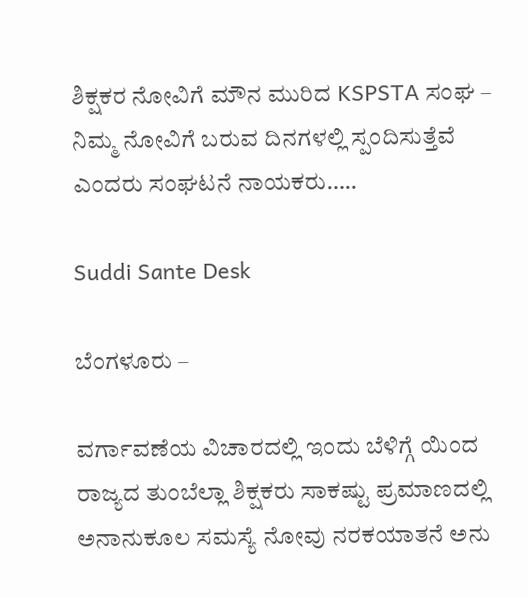ಶಿಕ್ಷಕರ ನೋವಿಗೆ ಮೌನ ಮುರಿದ KSPSTA ಸಂಘ – ನಿಮ್ಮ ನೋವಿಗೆ ಬರುವ ದಿನಗಳಲ್ಲಿ ಸ್ಪಂದಿಸುತ್ತೆವೆ ಎಂದರು ಸಂಘಟನೆ ನಾಯಕರು…..

Suddi Sante Desk

ಬೆಂಗಳೂರು –

ವರ್ಗಾವಣೆಯ ವಿಚಾರದಲ್ಲಿ ಇಂದು ಬೆಳಿಗ್ಗೆ ಯಿಂದ ರಾಜ್ಯದ ತುಂಬೆಲ್ಲಾ ಶಿಕ್ಷಕರು ಸಾಕಷ್ಟು ಪ್ರಮಾಣದಲ್ಲಿ ಅನಾನುಕೂಲ ಸಮಸ್ಯೆ ನೋವು ನರಕಯಾತನೆ ಅನು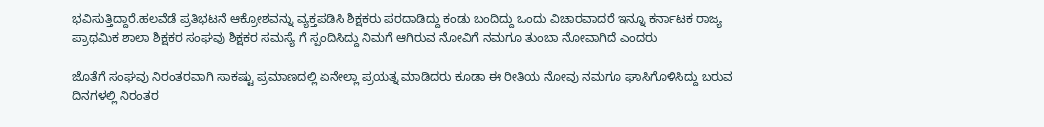ಭವಿಸುತ್ತಿದ್ದಾರೆ.ಹಲವೆಡೆ ಪ್ರತಿಭಟನೆ ಆಕ್ರೋಶವನ್ನು ವ್ಯಕ್ತಪಡಿಸಿ ಶಿಕ್ಷಕರು ಪರದಾಡಿದ್ದು ಕಂಡು ಬಂದಿದ್ದು ಒಂದು ವಿಚಾರವಾದರೆ ಇನ್ನೂ ಕರ್ನಾಟಕ ರಾಜ್ಯ ಪ್ರಾಥಮಿಕ ಶಾಲಾ ಶಿಕ್ಷಕರ ಸಂಘವು ಶಿಕ್ಷಕರ ಸಮಸ್ಯೆ ಗೆ ಸ್ಪಂದಿಸಿದ್ದು ನಿಮಗೆ ಆಗಿರುವ ನೋವಿಗೆ ನಮಗೂ ತುಂಬಾ ನೋವಾಗಿದೆ ಎಂದರು

ಜೊತೆಗೆ ಸಂಘವು ನಿರಂತರವಾಗಿ ಸಾಕಷ್ಟು ಪ್ರಮಾಣದಲ್ಲಿ ಏನೇಲ್ಲಾ ಪ್ರಯತ್ನ ಮಾಡಿದರು ಕೂಡಾ ಈ ರೀತಿಯ ನೋವು ನಮಗೂ ಘಾಸಿಗೊಳಿಸಿದ್ದು ಬರುವ ದಿನಗಳಲ್ಲಿ ನಿರಂತರ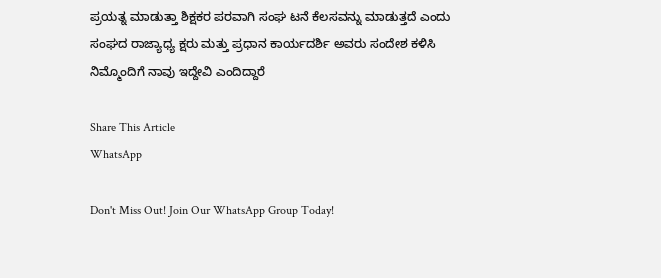ಪ್ರಯತ್ನ ಮಾಡುತ್ತಾ ಶಿಕ್ಷಕರ ಪರವಾಗಿ ಸಂಘ ಟನೆ ಕೆಲಸವನ್ನು ಮಾಡುತ್ತದೆ ಎಂದು ಸಂಘದ ರಾಜ್ಯಾಧ್ಯ ಕ್ಷರು ಮತ್ತು ಪ್ರಧಾನ ಕಾರ್ಯದರ್ಶಿ ಅವರು ಸಂದೇಶ ಕಳಿಸಿ ನಿಮ್ಮೊಂದಿಗೆ ನಾವು ಇದ್ದೇವಿ ಎಂದಿದ್ದಾರೆ

Share This Article
WhatsApp

Don't Miss Out! Join Our WhatsApp Group Today!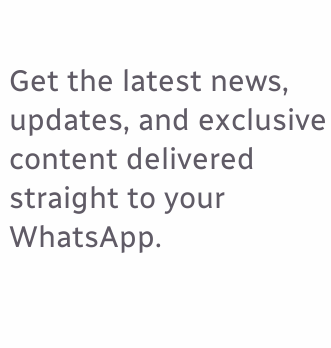Get the latest news, updates, and exclusive content delivered straight to your WhatsApp.